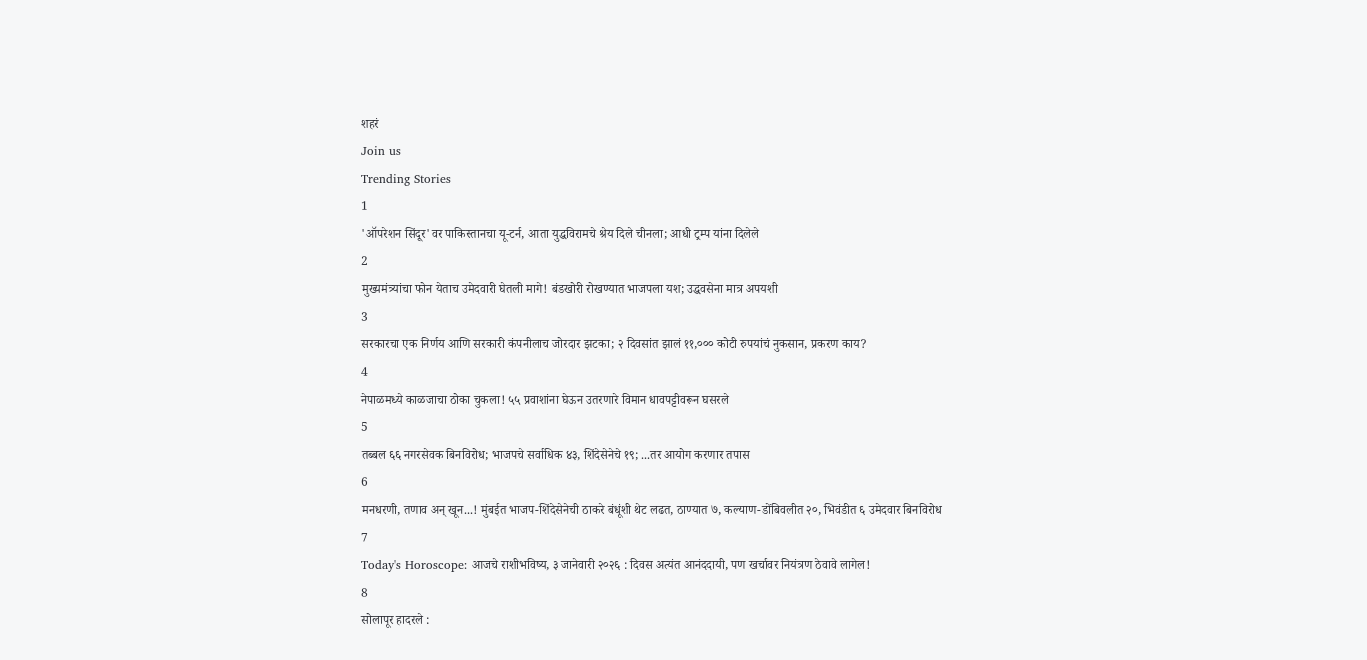शहरं
Join us
Trending Stories
1
'ऑपरेशन सिंदूर'वर पाकिस्तानचा यू-टर्न, आता युद्धविरामचे श्रेय दिले चीनला; आधी ट्रम्प यांना दिलेले
2
मुख्यमंत्र्यांचा फोन येताच उमेदवारी घेतली मागे! बंडखोरी रोखण्यात भाजपला यश; उद्धवसेना मात्र अपयशी
3
सरकारचा एक निर्णय आणि सरकारी कंपनीलाच जोरदार झटका; २ दिवसांत झालं ११,००० कोटी रुपयांचं नुकसान, प्रकरण काय?
4
नेपाळमध्ये काळजाचा ठोका चुकला! ५५ प्रवाशांना घेऊन उतरणारे विमान धावपट्टीवरून घसरले
5
तब्बल ६६ नगरसेवक बिनविरोध; भाजपचे सर्वाधिक ४३, शिंदेसेनेचे १९; ...तर आयोग करणार तपास
6
मनधरणी, तणाव अन् खून...! मुंबईत भाजप-शिंदेसेनेची ठाकरे बंधूंशी थेट लढत, ठाण्यात ७, कल्याण-डोंबिवलीत २०, भिवंडीत ६ उमेदवार बिनविरोध
7
Today's Horoscope: आजचे राशीभविष्य, ३ जानेवारी २०२६ : दिवस अत्यंत आनंददायी, पण खर्चावर नियंत्रण ठेवावे लागेल!
8
सोलापूर हादरले :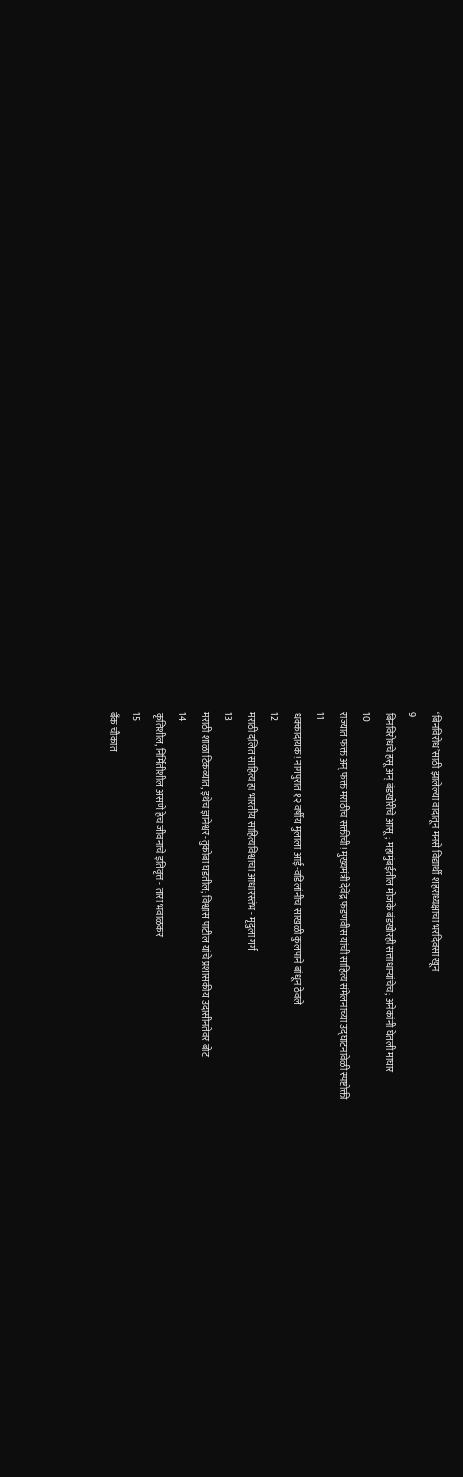‘बिनविरोध’साठी झालेल्या वादातून मनसे विद्यार्थी शहराध्यक्षाचा भरदिवसा खून
9
बिनविरोधचे हसू अन् बंडखोरीचे आसू; महामुंबईतील मोजके बंडखोरही सत्ताधाऱ्यांचेच; अनेकांनी घेतली माघार
10
राज्यात फक्त अन् फक्त मराठीच सक्तीची! मुख्यमंत्री देवेंद्र फडणवीस यांची साहित्य संमेलनाच्या उद्घाटनावेळी स्पष्टोक्ती
11
धक्कादायक! नागपुरात १२ वर्षीय मुलाला आई-वडिलांनीच साखळी कुलपाने बांधून ठेवले
12
मराठी दलित साहित्य हा भारतीय साहित्यविश्वाचा आधारस्तंभ - मृदुला गर्ग
13
मराठी शाळा टिकव्यात, इथेच ज्ञानेश्वर-तुकोबा घडतील; विश्वास पाटील यांचे प्रशासकीय उदासीनतेवर बोट
14
कृतिशील, निर्मितीशील असणे हेच जीवनाचे इतिवृत्त - तारा भवाळकर
15
बँक चौकात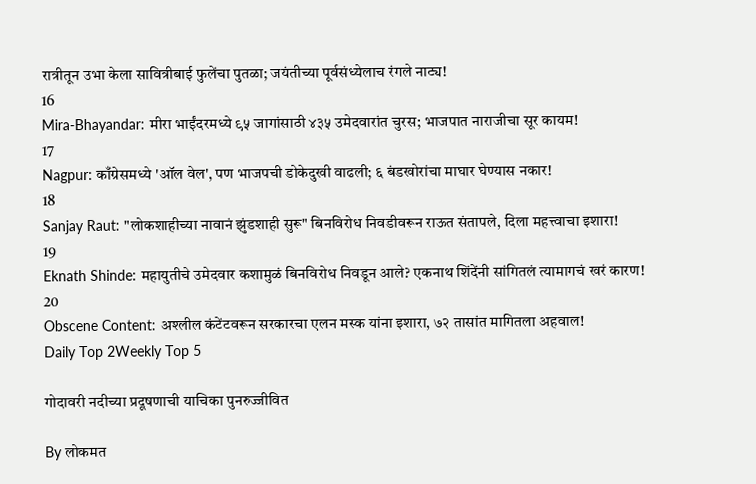रात्रीतून उभा केला सावित्रीबाई फुलेंचा पुतळा; जयंतीच्या पूर्वसंध्येलाच रंगले नाट्य!
16
Mira-Bhayandar: मीरा भाईंदरमध्ये ९५ जागांसाठी ४३५ उमेदवारांत चुरस; भाजपात नाराजीचा सूर कायम!
17
Nagpur: काँग्रेसमध्ये 'ऑल वेल', पण भाजपची डोकेदुखी वाढली; ६ बंडखोरांचा माघार घेण्यास नकार!
18
Sanjay Raut: "लोकशाहीच्या नावानं झुंडशाही सुरू" बिनविरोध निवडीवरून राऊत संतापले, दिला महत्त्वाचा इशारा!
19
Eknath Shinde: महायुतीचे उमेदवार कशामुळं बिनविरोध निवडून आले? एकनाथ शिंदेंनी सांगितलं त्यामागचं खरं कारण!
20
Obscene Content: अश्लील कंटेंटवरून सरकारचा एलन मस्क यांना इशारा, ७२ तासांत मागितला अहवाल!
Daily Top 2Weekly Top 5

गोदावरी नदीच्या प्रदूषणाची याचिका पुनरुज्जीवित

By लोकमत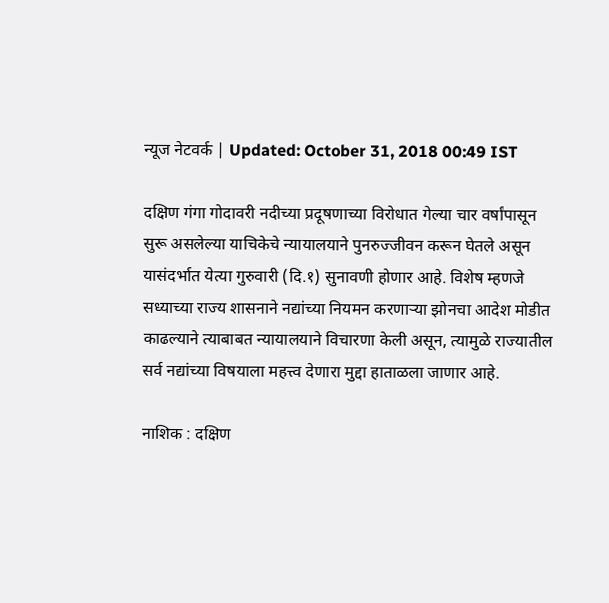न्यूज नेटवर्क | Updated: October 31, 2018 00:49 IST

दक्षिण गंगा गोदावरी नदीच्या प्रदूषणाच्या विरोधात गेल्या चार वर्षांपासून सुरू असलेल्या याचिकेचे न्यायालयाने पुनरुज्जीवन करून घेतले असून यासंदर्भात येत्या गुरुवारी (दि.१) सुनावणी होणार आहे. विशेष म्हणजे सध्याच्या राज्य शासनाने नद्यांच्या नियमन करणाऱ्या झोनचा आदेश मोडीत काढल्याने त्याबाबत न्यायालयाने विचारणा केली असून, त्यामुळे राज्यातील सर्व नद्यांच्या विषयाला महत्त्व देणारा मुद्दा हाताळला जाणार आहे.

नाशिक : दक्षिण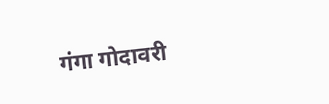गंगा गोदावरी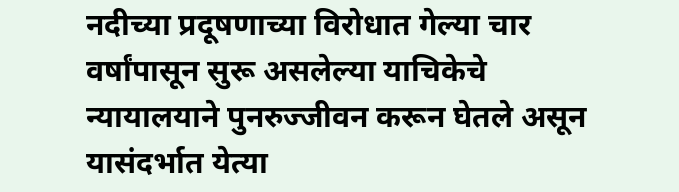नदीच्या प्रदूषणाच्या विरोधात गेल्या चार वर्षांपासून सुरू असलेल्या याचिकेचे न्यायालयाने पुनरुज्जीवन करून घेतले असून यासंदर्भात येत्या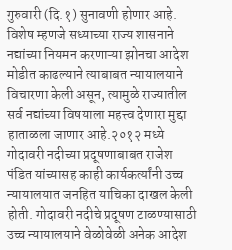गुरुवारी (दि.१) सुनावणी होणार आहे. विशेष म्हणजे सध्याच्या राज्य शासनाने नद्यांच्या नियमन करणाऱ्या झोनचा आदेश मोडीत काढल्याने त्याबाबत न्यायालयाने विचारणा केली असून, त्यामुळे राज्यातील सर्व नद्यांच्या विषयाला महत्त्व देणारा मुद्दा हाताळला जाणार आहे.२०१२ मध्ये गोदावरी नदीच्या प्रदूषणाबाबत राजेश पंडित यांच्यासह काही कार्यकर्त्यांनी उच्च न्यायालयात जनहित याचिका दाखल केली होती. गोदावरी नदीचे प्रदूषण टाळण्यासाठी उच्च न्यायालयाने वेळोवेळी अनेक आदेश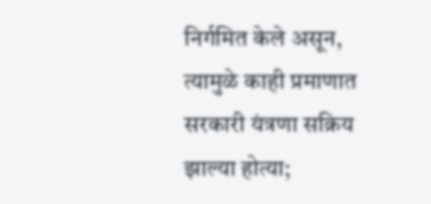निर्गमित केले असून, त्यामुळे काही प्रमाणात सरकारी यंत्रणा सक्रिय झाल्या होत्या;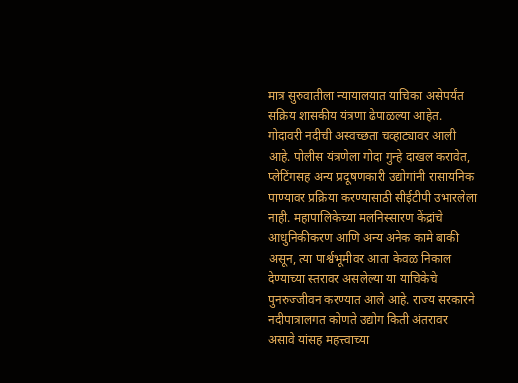मात्र सुरुवातीला न्यायालयात याचिका असेपर्यंत सक्रिय शासकीय यंत्रणा ढेपाळल्या आहेत. गोदावरी नदीची अस्वच्छता चव्हाट्यावर आली आहे. पोलीस यंत्रणेला गोदा गुन्हे दाखल करावेत, प्लेटिंगसह अन्य प्रदूषणकारी उद्योगांनी रासायनिक पाण्यावर प्रक्रिया करण्यासाठी सीईटीपी उभारलेला नाही. महापालिकेच्या मलनिस्सारण केंद्रांचे आधुनिकीकरण आणि अन्य अनेक कामे बाकी असून, त्या पार्श्वभूमीवर आता केवळ निकाल देण्याच्या स्तरावर असलेल्या या याचिकेचे पुनरुज्जीवन करण्यात आले आहे. राज्य सरकारने नदीपात्रालगत कोणते उद्योग किती अंतरावर असावे यांसह महत्त्वाच्या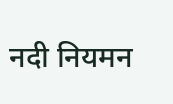नदी नियमन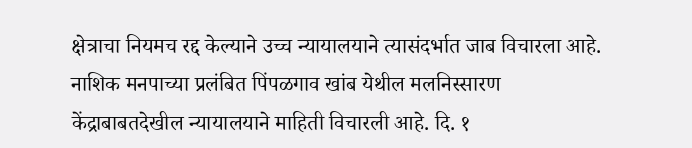क्षेत्राचा नियमच रद्द केल्याने उच्च न्यायालयाने त्यासंदर्भात जाब विचारला आहे. नाशिक मनपाच्या प्रलंबित पिंपळगाव खांब येथील मलनिस्सारण केंद्राबाबतदेखील न्यायालयाने माहिती विचारली आहे. दि. १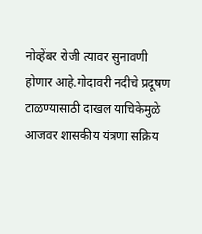नोव्हेंबर रोजी त्यावर सुनावणी होणार आहे.गोदावरी नदीचे प्रदूषण टाळण्यासाठी दाखल याचिकेमुळे आजवर शासकीय यंत्रणा सक्रिय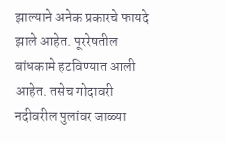झाल्याने अनेक प्रकारचे फायदे झाले आहेत. पूररेषतील बांधकामे हटविण्यात आली आहेत. तसेच गोदावरी नदीवरील पुलांवर जाळ्या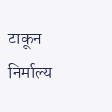टाकून निर्माल्य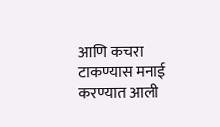आणि कचरा टाकण्यास मनाई करण्यात आली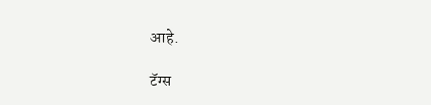आहे.

टॅग्स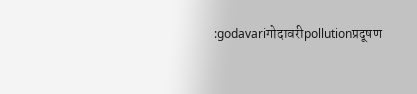:godavariगोदावरीpollutionप्रदूषण